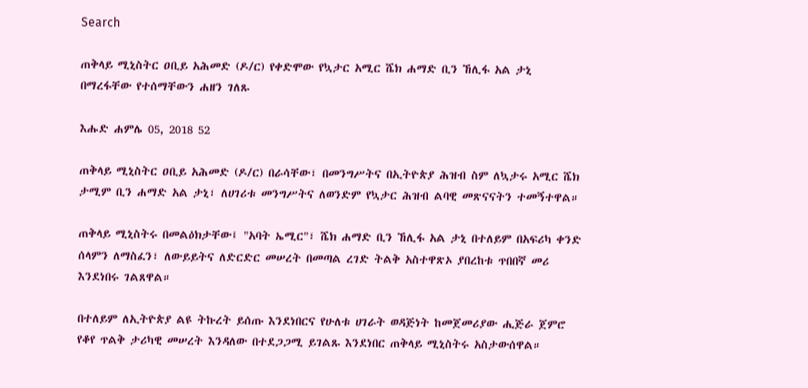Search

ጠቅላይ ሚኒስትር ዐቢይ አሕመድ (ዶ/ር) የቀድሞው የኳታር አሚር ሼክ ሐማድ ቢን ኸሊፋ አል ታኒ በማረፋቸው የተሰማቸውን ሐዘን ገለጹ

እሑድ ሐምሌ 05, 2018 52

ጠቅላይ ሚኒስትር ዐቢይ አሕመድ (ዶ/ር) በራሳቸው፣ በመንግሥትና በኢትዮጵያ ሕዝብ ስም ለኳታሩ አሚር ሼክ ታሚም ቢን ሐማድ አል ታኒ፣ ለሀገሪቱ መንግሥትና ለወንድም የኳታር ሕዝብ ልባዊ መጽናናትን ተመኝተዋል።

ጠቅላይ ሚኒስትሩ በመልዕክታቸው፤ "አባት ኤሚር"፣ ሼክ ሐማድ ቢን ኸሊፋ አል ታኒ በተለይም በአፍሪካ ቀንድ ሰላምን ለማስፈን፣ ለውይይትና ለድርድር መሠረት በመጣል ረገድ ትልቅ አስተዋጽኦ ያበረከቱ ጥበበኛ መሪ እንደነበሩ ገልጸዋል።

በተለይም ለኢትዮጵያ ልዩ ትኩረት ይሰጡ እንደነበርና የሁለቱ ሀገራት ወዳጅነት ከመጀመሪያው ሒጅራ ጀምሮ የቆየ ጥልቅ ታሪካዊ መሠረት እንዳለው በተደጋጋሚ ይገልጹ እንደነበር ጠቅላይ ሚኒስትሩ አስታውሰዋል።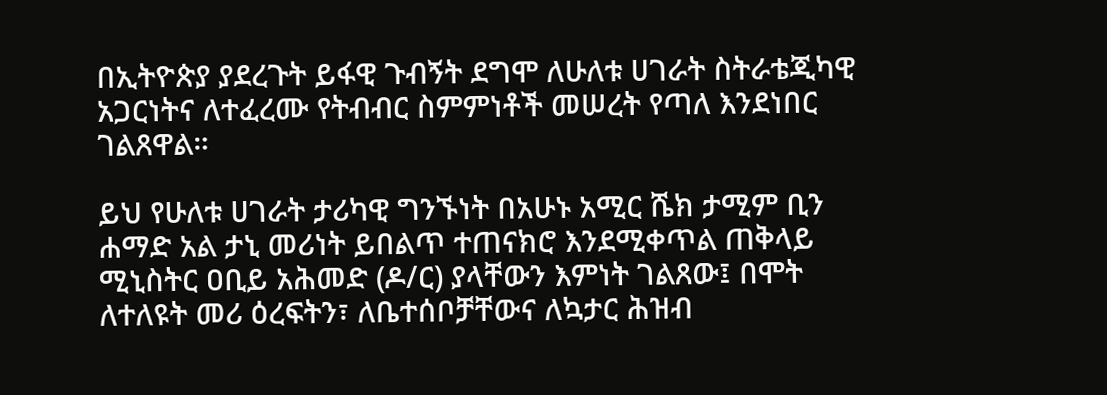በኢትዮጵያ ያደረጉት ይፋዊ ጉብኝት ደግሞ ለሁለቱ ሀገራት ስትራቴጂካዊ አጋርነትና ለተፈረሙ የትብብር ስምምነቶች መሠረት የጣለ እንደነበር ገልጸዋል።

ይህ የሁለቱ ሀገራት ታሪካዊ ግንኙነት በአሁኑ አሚር ሼክ ታሚም ቢን ሐማድ አል ታኒ መሪነት ይበልጥ ተጠናክሮ እንደሚቀጥል ጠቅላይ ሚኒስትር ዐቢይ አሕመድ (ዶ/ር) ያላቸውን እምነት ገልጸው፤ በሞት ለተለዩት መሪ ዕረፍትን፣ ለቤተሰቦቻቸውና ለኳታር ሕዝብ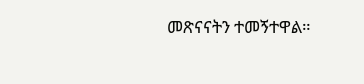መጽናናትን ተመኝተዋል።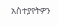አስተያየትዎን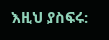እዚህ ያስፍሩ: